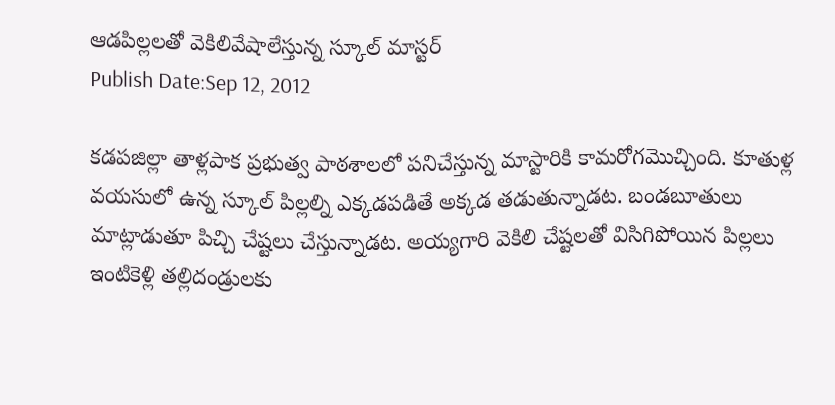ఆడపిల్లలతో వెకిలివేషాలేస్తున్న స్కూల్ మాస్టర్
Publish Date:Sep 12, 2012

కడపజిల్లా తాళ్లపాక ప్రభుత్వ పాఠశాలలో పనిచేస్తున్న మాస్టారికి కామరోగమొచ్చింది. కూతుళ్ల వయసులో ఉన్న స్కూల్ పిల్లల్ని ఎక్కడపడితే అక్కడ తడుతున్నాడట. బండబూతులు మాట్లాడుతూ పిచ్చి చేష్టలు చేస్తున్నాడట. అయ్యగారి వెకిలి చేష్టలతో విసిగిపోయిన పిల్లలు ఇంటికెళ్లి తల్లిదండ్రులకు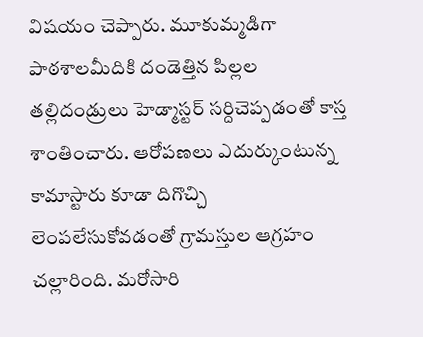విషయం చెప్పారు. మూకుమ్మడిగా పాఠశాలమీదికి దండెత్తిన పిల్లల తల్లిదండ్రులు హెడ్మాస్టర్ సర్దిచెప్పడంతో కాస్త శాంతించారు. ఆరోపణలు ఎదుర్కుంటున్న కామాస్టారు కూడా దిగొచ్చి లెంపలేసుకోవడంతో గ్రామస్తుల ఆగ్రహం చల్లారింది. మరోసారి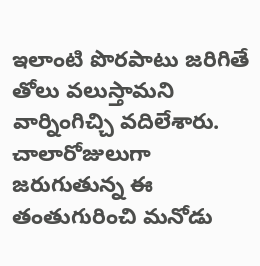ఇలాంటి పొరపాటు జరిగితే తోలు వలుస్తామని వార్నింగిచ్చి వదిలేశారు. చాలారోజులుగా జరుగుతున్న ఈ తంతుగురించి మనోడు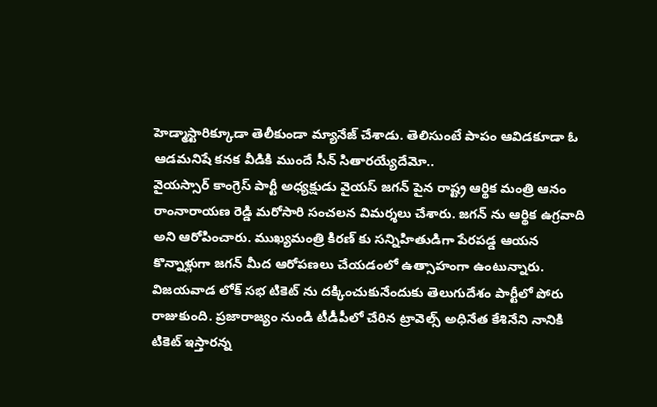హెడ్మాస్టారిక్కూడా తెలీకుండా మ్యానేజ్ చేశాడు. తెలిసుంటే పాపం ఆవిడకూడా ఓ ఆడమనిషే కనక వీడికి ముందే సీన్ సితారయ్యేదేమో..
వైయస్సార్ కాంగ్రెస్ పార్టీ అధ్యక్షుడు వైయస్ జగన్ పైన రాష్ట్ర ఆర్థిక మంత్రి ఆనం రాంనారాయణ రెడ్డి మరోసారి సంచలన విమర్శలు చేశారు. జగన్ ను ఆర్థిక ఉగ్రవాది అని ఆరోపించారు. ముఖ్యమంత్రి కిరణ్ కు సన్నిహితుడిగా పేరపడ్డ ఆయన కొన్నాళ్లుగా జగన్ మీద ఆరోపణలు చేయడంలో ఉత్సాహంగా ఉంటున్నారు.
విజయవాడ లోక్ సభ టికెట్ ను దక్కించుకునేందుకు తెలుగుదేశం పార్టీలో పోరు రాజుకుంది. ప్రజారాజ్యం నుండి టీడీపీలో చేరిన ట్రావెల్స్ అధినేత కేశినేని నానికి టికెట్ ఇస్తారన్న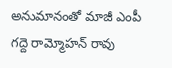అనుమానంతో మాజీ ఎంపీ గద్దె రామ్మోహన్ రావు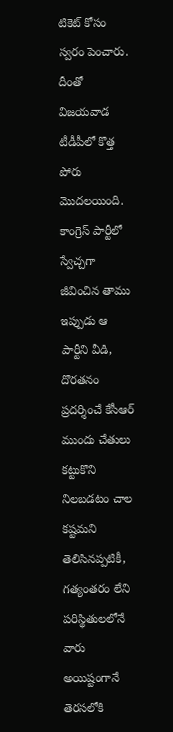టికెట్ కోసం స్వరం పెంచారు. దీంతో విజయవాడ టీడీపీలో కొత్త పోరు మొదలయింది.
కాంగ్రెస్ పార్టీలో స్వేచ్చగా జీవించిన తాము ఇప్పుడు ఆ పార్టీని వీడి, దొరతనం ప్రదర్శించే కేసీఆర్ ముందు చేతులు కట్టుకొని నిలబడటం చాల కష్టమని తెలిసినప్పటికీ, గత్యంతరం లేని పరిస్థితులలోనే వారు అయిష్టంగానే తెరసలోకి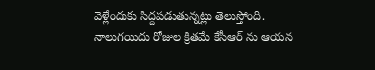వెళ్లేందుకు సిద్దపడుతున్నట్లు తెలుస్తోంది. నాలుగయిదు రోజుల క్రితమే కేసీఆర్ ను ఆయన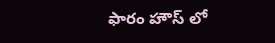ఫారం హౌస్ లో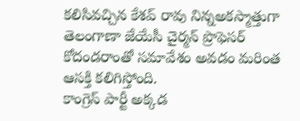కలిసివచ్చిన కేశవ్ రావు నిన్నఅకస్మాత్తుగా తెలంగాణా జేయేసీ చైర్మన్ ప్రొఫెసర్ కోదండరాంతో సమావేశం అవడం మరింత ఆసక్తి కలిగిస్తోంది.
కాంగ్రెస్ పార్టీ అక్కడ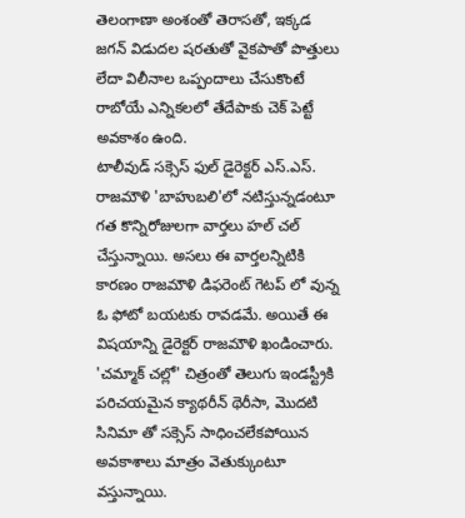తెలంగాణా అంశంతో తెరాసతో, ఇక్కడ జగన్ విడుదల షరతుతో వైకపాతో పొత్తులు లేదా విలీనాల ఒప్పందాలు చేసుకొంటే రాబోయే ఎన్నికలలో తేదేపాకు చెక్ పెట్టే అవకాశం ఉంది.
టాలీవుడ్ సక్సెస్ ఫుల్ డైరెక్టర్ ఎస్.ఎస్. రాజమౌళి 'బాహుబలి'లో నటిస్తున్నడంటూ గత కొన్నిరోజులగా వార్తలు హల్ చల్ చేస్తున్నాయి. అసలు ఈ వార్తలన్నిటికి కారణం రాజమౌళి డిఫరెంట్ గెటప్ లో వున్న ఓ ఫోటో బయటకు రావడమే. అయితే ఈ విషయాన్ని డైరెక్టర్ రాజమౌళి ఖండించారు.
'చమ్మాక్ చల్లో' చిత్రంతో తెలుగు ఇండస్ట్రీకి పరిచయమైన క్యాథరీన్ థెరీసా, మొదటి సినిమా తో సక్సెస్ సాధించలేకపోయిన అవకాశాలు మాత్రం వెతుక్కుంటూ వస్తున్నాయి.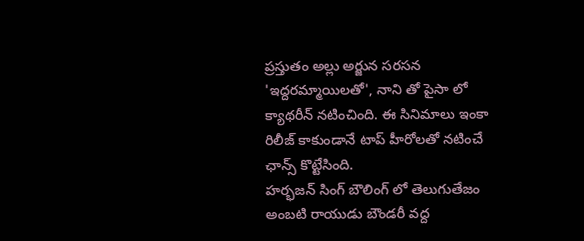ప్రస్తుతం అల్లు అర్జున సరసన 'ఇద్దరమ్మాయిలతో', నాని తో పైసా లో క్యాథరీన్ నటించింది. ఈ సినిమాలు ఇంకా రిలీజ్ కాకుండానే టాప్ హీరోలతో నటించే ఛాన్స్ కొట్టేసింది.
హర్భజన్ సింగ్ బౌలింగ్ లో తెలుగుతేజం అంబటి రాయుడు బౌండరీ వద్ద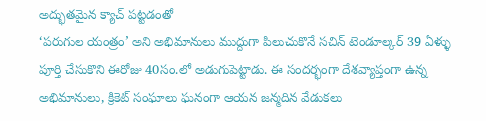అద్భుతమైన క్యాచ్ పట్టడంతో
‘పరుగుల యంత్రం’ అని అభిమానులు ముద్దుగా పిలుచుకొనే సచిన్ టెండూల్కర్ 39 ఏళ్ళు పూర్తి చేసుకొని ఈరోజు 40సం.లో అడుగుపెట్టాడు. ఈ సందర్భంగా దేశవ్యాప్తంగా ఉన్న అభిమానులు, క్రికెట్ సంఘాలు ఘనంగా ఆయన జన్మదిన వేడుకలు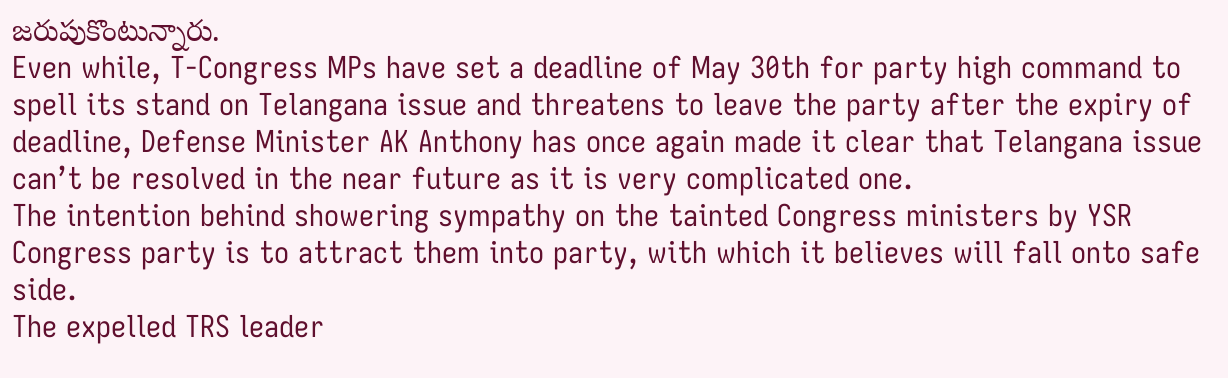జరుపుకొంటున్నారు.
Even while, T-Congress MPs have set a deadline of May 30th for party high command to spell its stand on Telangana issue and threatens to leave the party after the expiry of deadline, Defense Minister AK Anthony has once again made it clear that Telangana issue can’t be resolved in the near future as it is very complicated one.
The intention behind showering sympathy on the tainted Congress ministers by YSR Congress party is to attract them into party, with which it believes will fall onto safe side.
The expelled TRS leader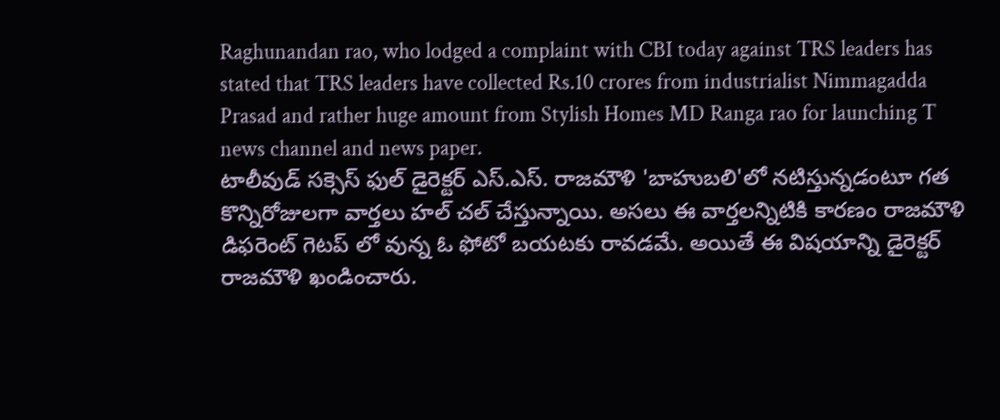Raghunandan rao, who lodged a complaint with CBI today against TRS leaders has stated that TRS leaders have collected Rs.10 crores from industrialist Nimmagadda Prasad and rather huge amount from Stylish Homes MD Ranga rao for launching T news channel and news paper.
టాలీవుడ్ సక్సెస్ ఫుల్ డైరెక్టర్ ఎస్.ఎస్. రాజమౌళి 'బాహుబలి'లో నటిస్తున్నడంటూ గత కొన్నిరోజులగా వార్తలు హల్ చల్ చేస్తున్నాయి. అసలు ఈ వార్తలన్నిటికి కారణం రాజమౌళి డిఫరెంట్ గెటప్ లో వున్న ఓ ఫోటో బయటకు రావడమే. అయితే ఈ విషయాన్ని డైరెక్టర్ రాజమౌళి ఖండించారు.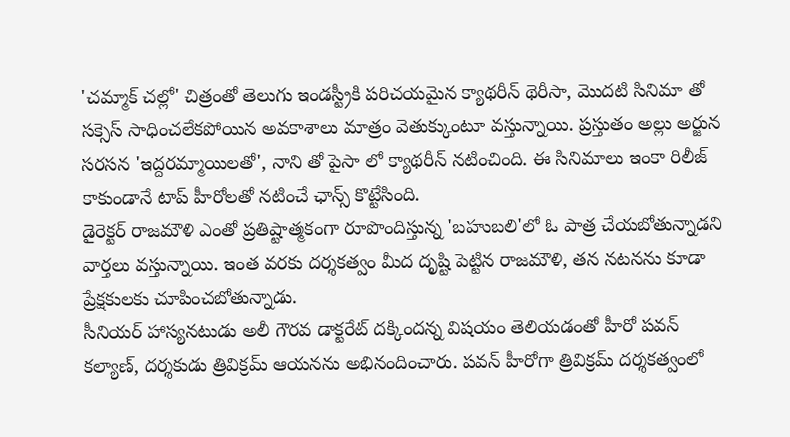'చమ్మాక్ చల్లో' చిత్రంతో తెలుగు ఇండస్ట్రీకి పరిచయమైన క్యాథరీన్ థెరీసా, మొదటి సినిమా తో సక్సెస్ సాధించలేకపోయిన అవకాశాలు మాత్రం వెతుక్కుంటూ వస్తున్నాయి. ప్రస్తుతం అల్లు అర్జున సరసన 'ఇద్దరమ్మాయిలతో', నాని తో పైసా లో క్యాథరీన్ నటించింది. ఈ సినిమాలు ఇంకా రిలీజ్ కాకుండానే టాప్ హీరోలతో నటించే ఛాన్స్ కొట్టేసింది.
డైరెక్టర్ రాజమౌళి ఎంతో ప్రతిష్టాత్మకంగా రూపొందిస్తున్న 'బహుబలి'లో ఓ పాత్ర చేయబోతున్నాడని వార్తలు వస్తున్నాయి. ఇంత వరకు దర్శకత్వం మీద దృష్టి పెట్టిన రాజమౌళి, తన నటనను కూడా ప్రేక్షకులకు చూపించబోతున్నాడు.
సీనియర్ హాస్యనటుడు అలీ గౌరవ డాక్టరేట్ దక్కిందన్న విషయం తెలియడంతో హీరో పవన్ కల్యాణ్, దర్శకుడు త్రివిక్రమ్ ఆయనను అభినందించారు. పవన్ హీరోగా త్రివిక్రమ్ దర్శకత్వంలో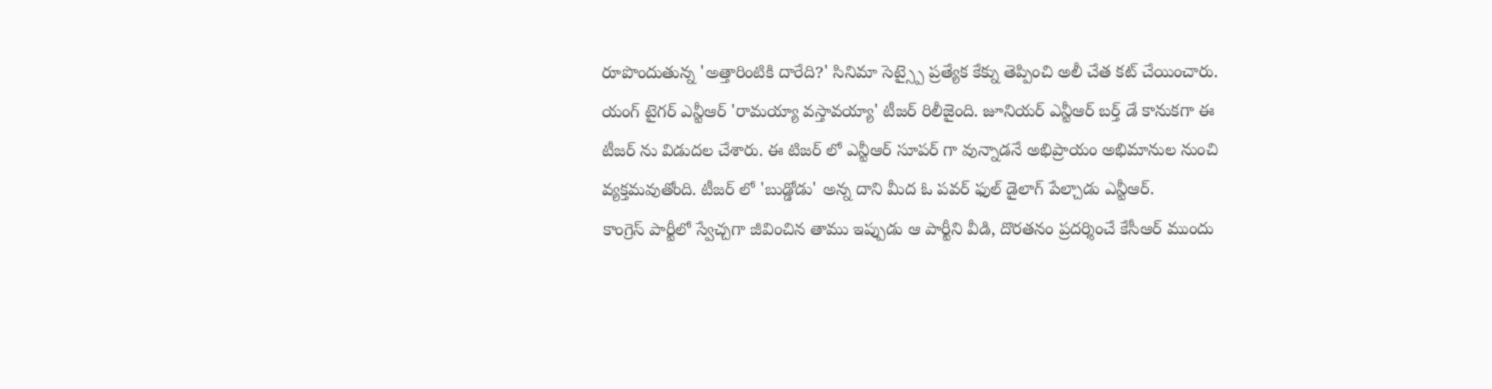రూపొందుతున్న 'అత్తారింటికి దారేది?' సినిమా సెట్స్పై ప్రత్యేక కేక్ను తెప్పించి అలీ చేత కట్ చేయించారు.
యంగ్ టైగర్ ఎన్టీఆర్ 'రామయ్యా వస్తావయ్యా' టీజర్ రిలీజైంది. జూనియర్ ఎన్టీఆర్ బర్త్ డే కానుకగా ఈ టీజర్ ను విడుదల చేశారు. ఈ టిజర్ లో ఎన్టీఆర్ సూపర్ గా వున్నాడనే అభిప్రాయం అభిమానుల నుంచి వ్యక్తమవుతోంది. టీజర్ లో 'బుడ్డోడు' అన్న దాని మీద ఓ పవర్ ఫుల్ డైలాగ్ పేల్చాడు ఎన్టీఆర్.
కాంగ్రెస్ పార్టీలో స్వేచ్చగా జీవించిన తాము ఇప్పుడు ఆ పార్టీని వీడి, దొరతనం ప్రదర్శించే కేసీఆర్ ముందు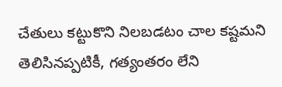చేతులు కట్టుకొని నిలబడటం చాల కష్టమని తెలిసినప్పటికీ, గత్యంతరం లేని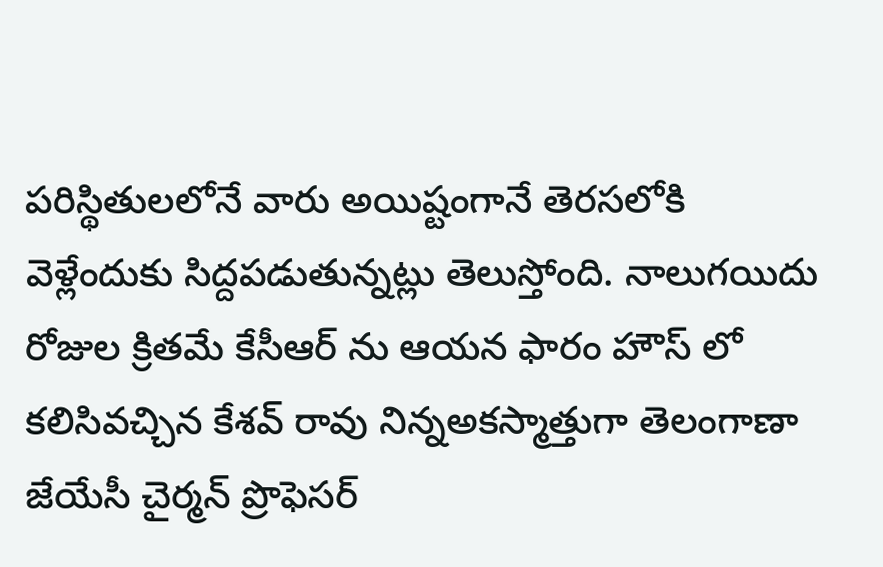పరిస్థితులలోనే వారు అయిష్టంగానే తెరసలోకి వెళ్లేందుకు సిద్దపడుతున్నట్లు తెలుస్తోంది. నాలుగయిదు రోజుల క్రితమే కేసీఆర్ ను ఆయన ఫారం హౌస్ లో కలిసివచ్చిన కేశవ్ రావు నిన్నఅకస్మాత్తుగా తెలంగాణా జేయేసీ చైర్మన్ ప్రొఫెసర్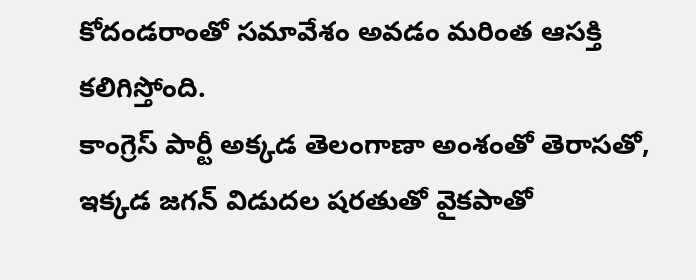కోదండరాంతో సమావేశం అవడం మరింత ఆసక్తి కలిగిస్తోంది.
కాంగ్రెస్ పార్టీ అక్కడ తెలంగాణా అంశంతో తెరాసతో, ఇక్కడ జగన్ విడుదల షరతుతో వైకపాతో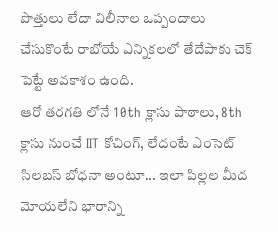పొత్తులు లేదా విలీనాల ఒప్పందాలు చేసుకొంటే రాబోయే ఎన్నికలలో తేదేపాకు చెక్ పెట్టే అవకాశం ఉంది.
ఆరో తరగతి లోనే 10th క్లాసు పాఠాలు, 8th క్లాసు నుంచే IIT కోచింగ్, లేదంటే ఎంసెట్ సిలబస్ బోధనా అంటూ... ఇలా పిల్లల మీద మోయలేని భారాన్ని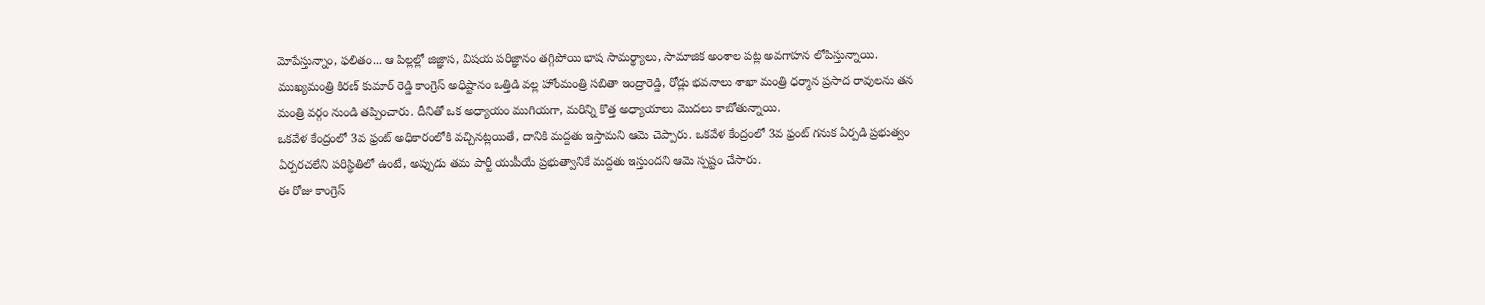మోపేస్తున్నాం, ఫలితం... ఆ పిల్లల్లో జిజ్ఞాస, విషయ పరిజ్ఞానం తగ్గిపోయి భాష సామర్థ్యాలు, సామాజిక అంశాల పట్ల అవగాహన లోపిస్తున్నాయి.
ముఖ్యమంత్రి కిరణ్ కుమార్ రెడ్డి కాంగ్రెస్ అధిష్టానం ఒత్తిడి వల్ల హోంమంత్రి సబితా ఇంద్రారెడ్డి, రోడ్లు భవనాలు శాఖా మంత్రి ధర్మాన ప్రసాద రావులను తన మంత్రి వర్గం నుండి తప్పించారు. దీనితో ఒక అధ్యాయం ముగియగా, మరిన్ని కొత్త అధ్యాయాలు మొదలు కాబోతున్నాయి.
ఒకవేళ కేంద్రంలో 3వ ఫ్రంట్ అధికారంలోకి వచ్చినట్లయితే, దానికి మద్దతు ఇస్తామని ఆమె చెప్పారు. ఒకవేళ కేంద్రంలో 3వ ఫ్రంట్ గనుక ఏర్పడి ప్రభుత్వం ఏర్పరచలేని పరిస్థితిలో ఉంటే, అప్పుడు తమ పార్టీ యుపీయే ప్రభుత్వానికే మద్దతు ఇస్తుందని ఆమె స్పష్టం చేసారు.
ఈ రోజు కాంగ్రెస్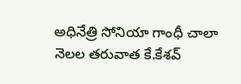అధినేత్రి సోనియా గాంధీ చాలా నెలల తరువాత కే.కేశవ్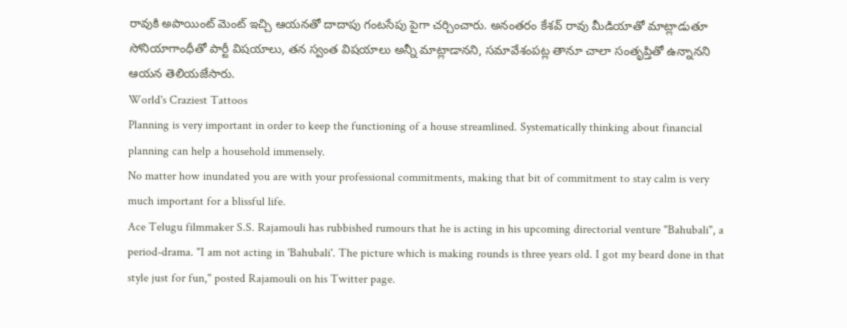రావుకి అపాయింట్ మెంట్ ఇచ్చి ఆయనతో దాదాపు గంటసేపు పైగా చర్చించారు. అనంతరం కేశవ్ రావు మీడియాతో మాట్లాడుతూ సోనియాగాంధీతో పార్టీ విషయాలు, తన స్వంత విషయాలు అన్నీ మాట్లాడానని, సమావేశంపట్ల తానూ చాలా సంతృప్తితో ఉన్నానని ఆయన తెలియజేసారు.
World's Craziest Tattoos
Planning is very important in order to keep the functioning of a house streamlined. Systematically thinking about financial planning can help a household immensely.
No matter how inundated you are with your professional commitments, making that bit of commitment to stay calm is very much important for a blissful life.
Ace Telugu filmmaker S.S. Rajamouli has rubbished rumours that he is acting in his upcoming directorial venture "Bahubali", a period-drama. "I am not acting in 'Bahubali'. The picture which is making rounds is three years old. I got my beard done in that style just for fun," posted Rajamouli on his Twitter page.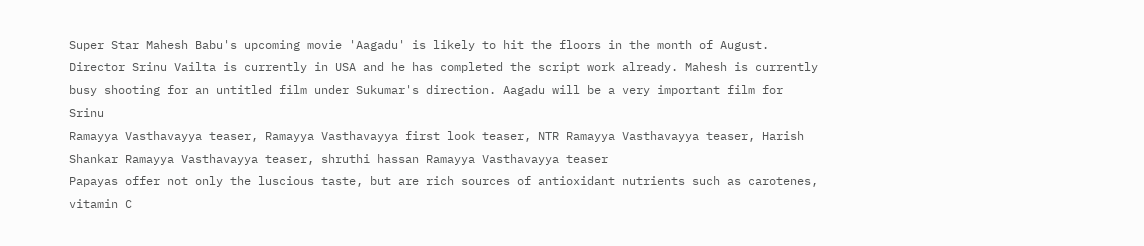Super Star Mahesh Babu's upcoming movie 'Aagadu' is likely to hit the floors in the month of August. Director Srinu Vailta is currently in USA and he has completed the script work already. Mahesh is currently busy shooting for an untitled film under Sukumar's direction. Aagadu will be a very important film for Srinu
Ramayya Vasthavayya teaser, Ramayya Vasthavayya first look teaser, NTR Ramayya Vasthavayya teaser, Harish Shankar Ramayya Vasthavayya teaser, shruthi hassan Ramayya Vasthavayya teaser
Papayas offer not only the luscious taste, but are rich sources of antioxidant nutrients such as carotenes, vitamin C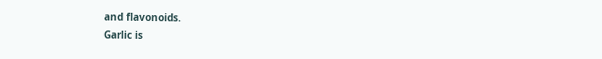and flavonoids.
Garlic is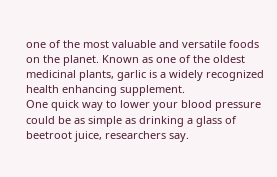one of the most valuable and versatile foods on the planet. Known as one of the oldest medicinal plants, garlic is a widely recognized health enhancing supplement.
One quick way to lower your blood pressure could be as simple as drinking a glass of beetroot juice, researchers say.